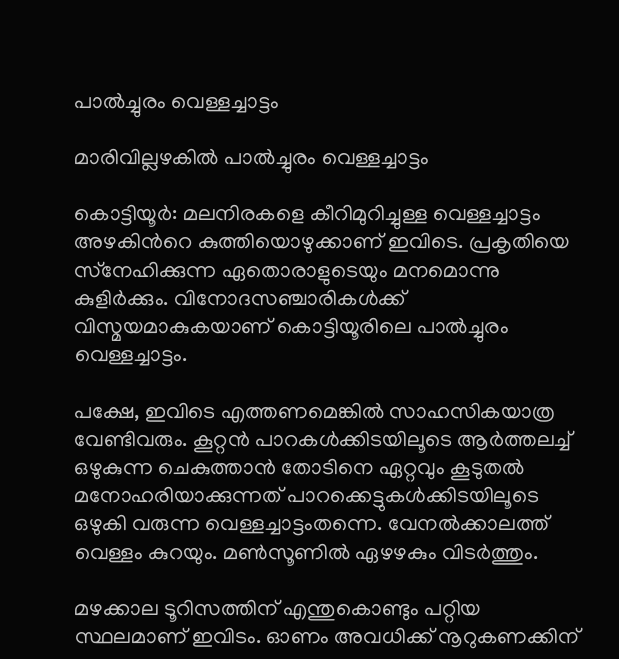പാൽച്ചുരം വെള്ളച്ചാട്ടം

മാരിവില്ലഴകിൽ പാൽച്ചുരം വെള്ളച്ചാട്ടം

കൊട്ടിയൂർ: മലനിരകളെ കീറിമുറിച്ചുള്ള വെള്ളച്ചാട്ടം അഴകിന്‍റെ കുത്തിയൊഴുക്കാണ് ഇവിടെ. പ്രകൃതിയെ സ്‌നേഹിക്കുന്ന ഏതൊരാളുടെയും മനമൊന്നു കുളിര്‍ക്കും. വിനോദസഞ്ചാരികൾക്ക് വിസ്മയമാകുകയാണ് കൊട്ടിയൂരിലെ പാൽച്ചുരം വെള്ളച്ചാട്ടം.

പക്ഷേ, ഇവിടെ എത്തണമെങ്കിൽ സാഹസികയാത്ര വേണ്ടിവരും. കൂറ്റന്‍ പാറകള്‍ക്കിടയിലൂടെ ആര്‍ത്തലച്ച് ഒഴുകുന്ന ചെകുത്താന്‍ തോടിനെ ഏറ്റവും കൂടുതല്‍ മനോഹരിയാക്കുന്നത് പാറക്കെട്ടുകള്‍ക്കിടയിലൂടെ ഒഴുകി വരുന്ന വെള്ളച്ചാട്ടംതന്നെ. വേനല്‍ക്കാലത്ത് വെള്ളം കുറയും. മണ്‍സൂണിൽ ഏഴഴകും വിടർത്തും.

മഴക്കാല ടൂറിസത്തിന് എന്തുകൊണ്ടും പറ്റിയ സ്ഥലമാണ് ഇവിടം. ഓണം അവധിക്ക് നൂറുകണക്കിന്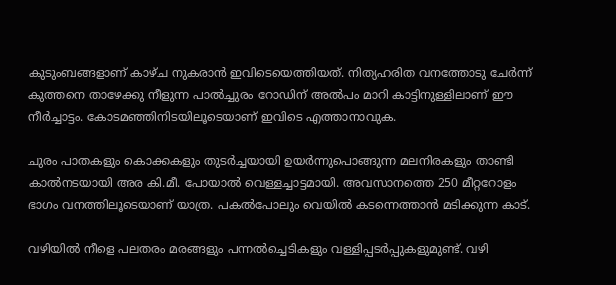കുടുംബങ്ങളാണ് കാഴ്ച നുകരാൻ ഇവിടെയെത്തിയത്. നിത്യഹരിത വനത്തോടു ചേർന്ന് കുത്തനെ താഴേക്കു നീളുന്ന പാൽച്ചുരം റോഡിന് അൽപം മാറി കാട്ടിനുള്ളിലാണ് ഈ നീർച്ചാട്ടം. കോടമഞ്ഞിനിടയിലൂടെയാണ് ഇവിടെ എത്താനാവുക.

ചുരം പാതകളും കൊക്കകളും തുടർച്ചയായി ഉയർന്നുപൊങ്ങുന്ന മലനിരകളും താണ്ടി കാൽനടയായി അര കി.മീ. പോയാൽ വെള്ളച്ചാട്ടമായി. അവസാനത്തെ 250 മീറ്ററോളം ഭാഗം വനത്തിലൂടെയാണ്‌ യാത്ര. പകൽപോലും വെയിൽ കടന്നെത്താൻ മടിക്കുന്ന കാട്‌.

വഴിയിൽ നീളെ പലതരം മരങ്ങളും പന്നൽച്ചെടികളും വള്ളിപ്പടർപ്പുകളുമുണ്ട്‌. വഴി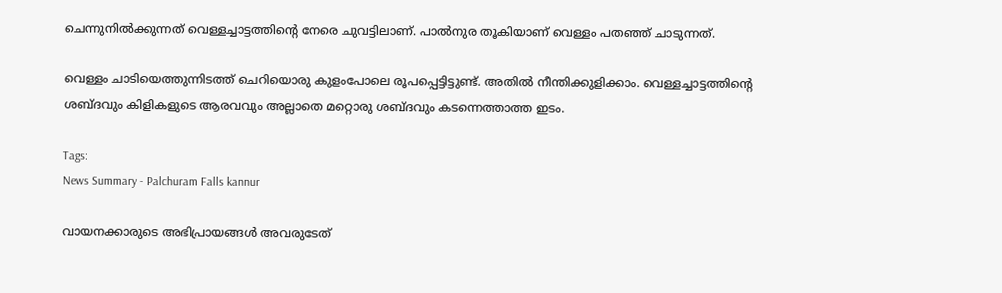ചെന്നുനിൽക്കുന്നത്‌ വെള്ളച്ചാട്ടത്തിന്റെ നേരെ ചുവട്ടിലാണ്‌. പാൽനുര തൂകിയാണ്‌ വെള്ളം പതഞ്ഞ്‌ ചാടുന്നത്‌.

വെള്ളം ചാടിയെത്തുന്നിടത്ത്‌ ചെറിയൊരു കുളംപോലെ രൂപപ്പെട്ടിട്ടുണ്ട്‌. അതിൽ നീന്തിക്കുളിക്കാം. വെള്ളച്ചാട്ടത്തിന്റെ ശബ്ദവും കിളികളുടെ ആരവവും അല്ലാതെ മറ്റൊരു ശബ്ദവും കടന്നെത്താത്ത ഇടം.

Tags:
News Summary - Palchuram Falls kannur

വായനക്കാരുടെ അഭിപ്രായങ്ങള്‍ അവരുടേത്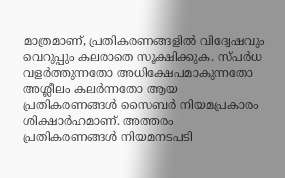മാത്രമാണ്, പ്രതികരണങ്ങളിൽ വിദ്വേഷവും വെറുപ്പും കലരാതെ സൂക്ഷിക്കുക. സ്പർധ വളർത്തുന്നതോ അധിക്ഷേപമാകുന്നതോ അശ്ലീലം കലർന്നതോ ആയ പ്രതികരണങ്ങൾ സൈബർ നിയമപ്രകാരം ശിക്ഷാർഹമാണ്. അത്തരം പ്രതികരണങ്ങൾ നിയമനടപടി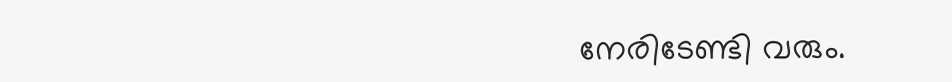നേരിടേണ്ടി വരും.